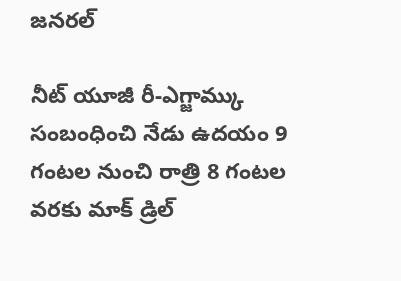జనరల్

నీట్ యూజీ రీ-ఎగ్జామ్కు సంబంధించి నేడు ఉదయం 9 గంటల నుంచి రాత్రి 8 గంటల వరకు మాక్ డ్రిల్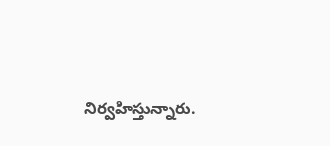నిర్వహిస్తున్నారు.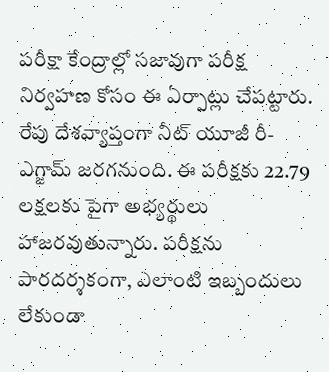పరీక్షా కేంద్రాల్లో సజావుగా పరీక్ష నిర్వహణ కోసం ఈ ఏర్పాట్లు చేపట్టారు.
రేపు దేశవ్యాప్తంగా నీట్ యూజీ రీ-ఎగ్జామ్ జరగనుంది. ఈ పరీక్షకు 22.79 లక్షలకు పైగా అభ్యర్థులు హాజరవుతున్నారు. పరీక్షను పారదర్శకంగా, ఎలాంటి ఇబ్బందులు లేకుండా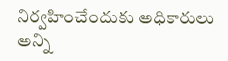నిర్వహించేందుకు అధికారులు అన్ని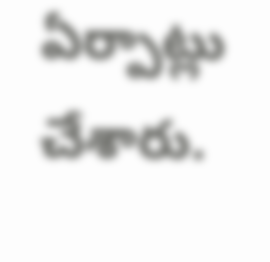ఏర్పాట్లు చేశారు.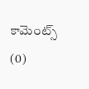కామెంట్స్ (0)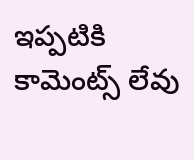ఇప్పటికి కామెంట్స్ లేవు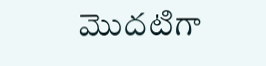మొదటిగా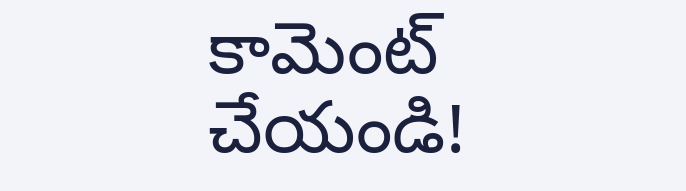కామెంట్ చేయండి!